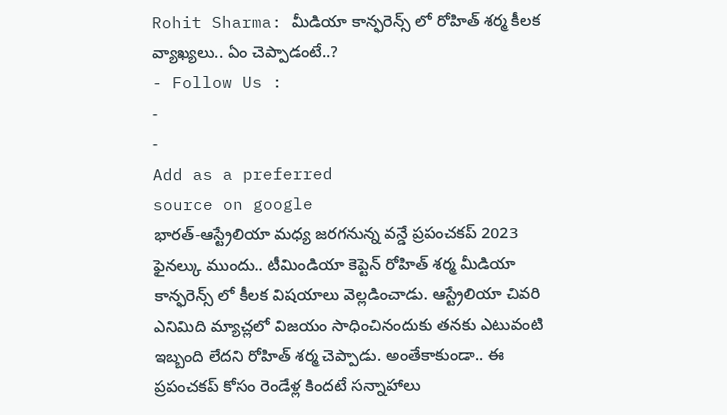Rohit Sharma: మీడియా కాన్ఫరెన్స్ లో రోహిత్ శర్మ కీలక వ్యాఖ్యలు.. ఏం చెప్పాడంటే..?
- Follow Us :
-
-
Add as a preferred
source on google
భారత్-ఆస్ట్రేలియా మధ్య జరగనున్న వన్డే ప్రపంచకప్ 2023 ఫైనల్కు ముందు.. టీమిండియా కెప్టెన్ రోహిత్ శర్మ మీడియా కాన్ఫరెన్స్ లో కీలక విషయాలు వెల్లడించాడు. ఆస్ట్రేలియా చివరి ఎనిమిది మ్యాచ్లలో విజయం సాధించినందుకు తనకు ఎటువంటి ఇబ్బంది లేదని రోహిత్ శర్మ చెప్పాడు. అంతేకాకుండా.. ఈ ప్రపంచకప్ కోసం రెండేళ్ల కిందటే సన్నాహాలు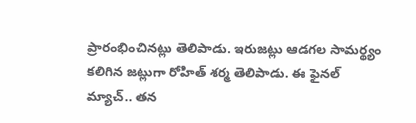ప్రారంభించినట్లు తెలిపాడు. ఇరుజట్లు ఆడగల సామర్థ్యం కలిగిన జట్లుగా రోహిత్ శర్మ తెలిపాడు. ఈ ఫైనల్ మ్యాచ్.. తన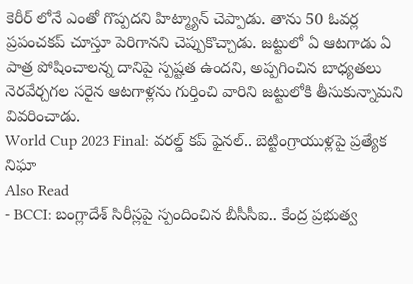కెరీర్ లోనే ఎంతో గొప్పదని హిట్మ్యాన్ చెప్పాడు. తాను 50 ఓవర్ల ప్రపంచకప్ చూస్తూ పెరిగానని చెప్పుకొచ్చాడు. జట్టులో ఏ ఆటగాడు ఏ పాత్ర పోషించాలన్న దానిపై స్పష్టత ఉందని, అప్పగించిన బాధ్యతలు నెరవేర్చగల సరైన ఆటగాళ్లను గుర్తించి వారిని జట్టులోకి తీసుకున్నామని వివరించాడు.
World Cup 2023 Final: వరల్డ్ కప్ ఫైనల్.. బెట్టింగ్రాయుళ్లపై ప్రత్యేక నిఘా
Also Read
- BCCI: బంగ్లాదేశ్ సిరీస్లపై స్పందించిన బీసీసీఐ.. కేంద్ర ప్రభుత్వ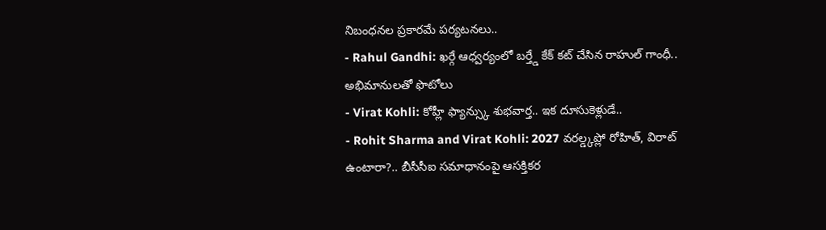నిబంధనల ప్రకారమే పర్యటనలు..
- Rahul Gandhi: ఖర్గే ఆధ్వర్యంలో బర్త్డే కేక్ కట్ చేసిన రాహుల్ గాంధీ.. అభిమానులతో ఫొటోలు
- Virat Kohli: కోహ్లీ ఫ్యాన్స్కు శుభవార్త.. ఇక దూసుకెళ్లుడే..
- Rohit Sharma and Virat Kohli: 2027 వరల్డ్కప్లో రోహిత్, విరాట్ ఉంటారా?.. బీసీసీఐ సమాధానంపై ఆసక్తికర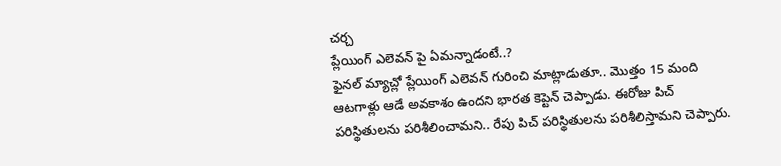చర్చ
ప్లేయింగ్ ఎలెవన్ పై ఏమన్నాడంటే..?
ఫైనల్ మ్యాచ్లో ప్లేయింగ్ ఎలెవన్ గురించి మాట్లాడుతూ.. మొత్తం 15 మంది ఆటగాళ్లు ఆడే అవకాశం ఉందని భారత కెప్టెన్ చెప్పాడు. ఈరోజు పిచ్ పరిస్థితులను పరిశీలించామని.. రేపు పిచ్ పరిస్థితులను పరిశీలిస్తామని చెప్పారు.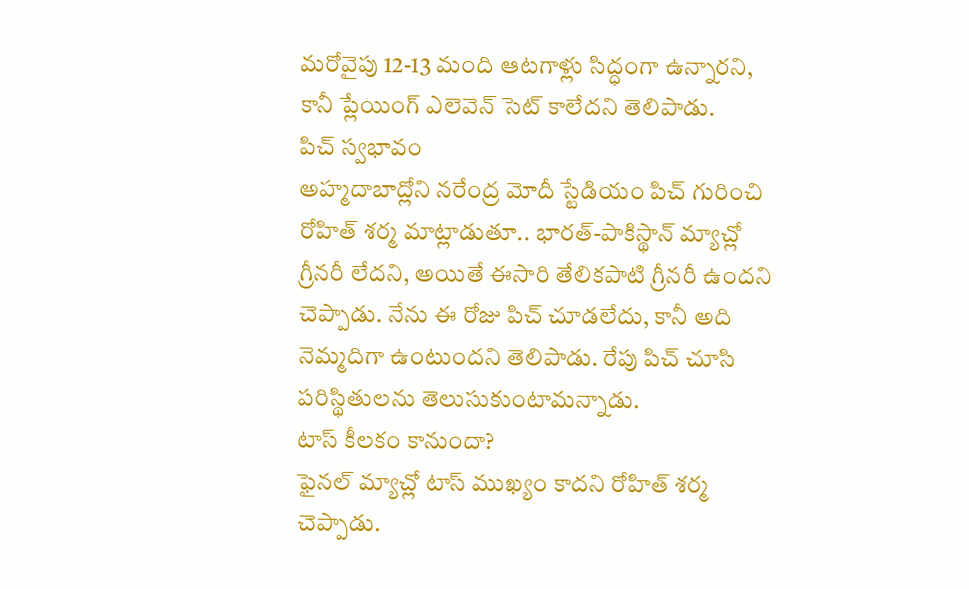మరోవైపు 12-13 మంది ఆటగాళ్లు సిద్ధంగా ఉన్నారని, కానీ ప్లేయింగ్ ఎలెవెన్ సెట్ కాలేదని తెలిపాడు.
పిచ్ స్వభావం
అహ్మదాబాద్లోని నరేంద్ర మోదీ స్టేడియం పిచ్ గురించి రోహిత్ శర్మ మాట్లాడుతూ.. భారత్-పాకిస్థాన్ మ్యాచ్లో గ్రీనరీ లేదని, అయితే ఈసారి తేలికపాటి గ్రీనరీ ఉందని చెప్పాడు. నేను ఈ రోజు పిచ్ చూడలేదు, కానీ అది నెమ్మదిగా ఉంటుందని తెలిపాడు. రేపు పిచ్ చూసి పరిస్థితులను తెలుసుకుంటామన్నాడు.
టాస్ కీలకం కానుందా?
ఫైనల్ మ్యాచ్లో టాస్ ముఖ్యం కాదని రోహిత్ శర్మ చెప్పాడు.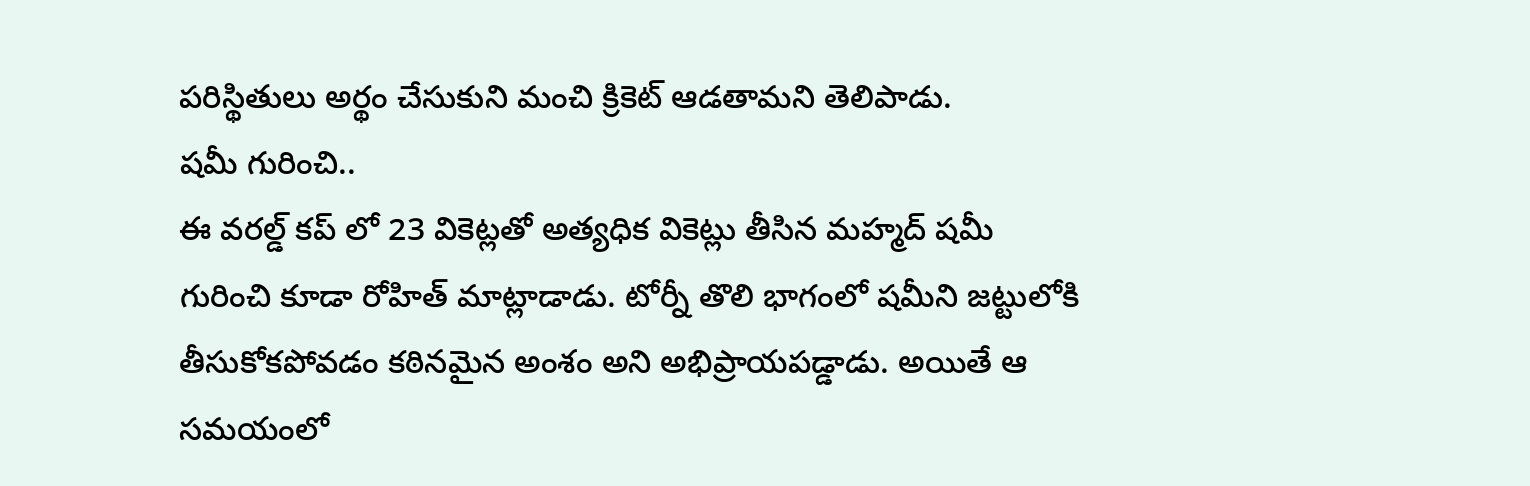పరిస్థితులు అర్థం చేసుకుని మంచి క్రికెట్ ఆడతామని తెలిపాడు.
షమీ గురించి..
ఈ వరల్డ్ కప్ లో 23 వికెట్లతో అత్యధిక వికెట్లు తీసిన మహ్మద్ షమీ గురించి కూడా రోహిత్ మాట్లాడాడు. టోర్నీ తొలి భాగంలో షమీని జట్టులోకి తీసుకోకపోవడం కఠినమైన అంశం అని అభిప్రాయపడ్డాడు. అయితే ఆ సమయంలో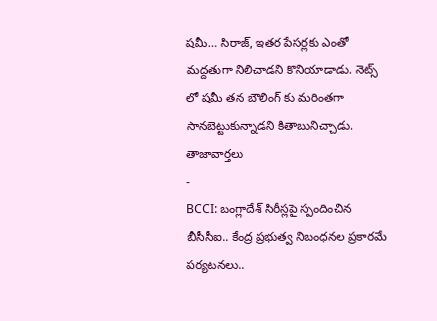షమీ… సిరాజ్, ఇతర పేసర్లకు ఎంతో మద్దతుగా నిలిచాడని కొనియాడాడు. నెట్స్ లో షమీ తన బౌలింగ్ కు మరింతగా సానబెట్టుకున్నాడని కితాబునిచ్చాడు.
తాజావార్తలు
-
BCCI: బంగ్లాదేశ్ సిరీస్లపై స్పందించిన బీసీసీఐ.. కేంద్ర ప్రభుత్వ నిబంధనల ప్రకారమే పర్యటనలు..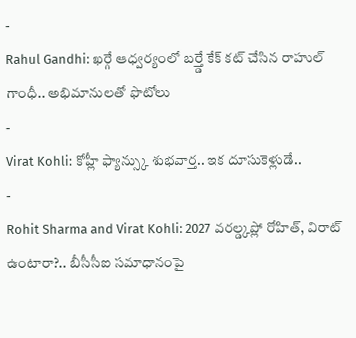-
Rahul Gandhi: ఖర్గే ఆధ్వర్యంలో బర్త్డే కేక్ కట్ చేసిన రాహుల్ గాంధీ.. అభిమానులతో ఫొటోలు
-
Virat Kohli: కోహ్లీ ఫ్యాన్స్కు శుభవార్త.. ఇక దూసుకెళ్లుడే..
-
Rohit Sharma and Virat Kohli: 2027 వరల్డ్కప్లో రోహిత్, విరాట్ ఉంటారా?.. బీసీసీఐ సమాధానంపై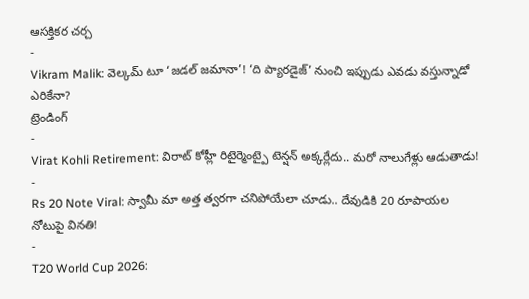ఆసక్తికర చర్చ
-
Vikram Malik: వెల్కమ్ టూ ‘జడల్ జమానా’! ‘ది ప్యారడైజ్’ నుంచి ఇప్పుడు ఎవడు వస్తున్నాడో ఎరికేనా?
ట్రెండింగ్
-
Virat Kohli Retirement: విరాట్ కోహ్లీ రిటైర్మెంట్పై టెన్షన్ అక్కర్లేదు.. మరో నాలుగేళ్లు ఆడుతాడు!
-
Rs 20 Note Viral: స్వామీ మా అత్త త్వరగా చనిపోయేలా చూడు.. దేవుడికి 20 రూపాయల నోటుపై వినతి!
-
T20 World Cup 2026: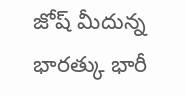జోష్ మీదున్న భారత్కు భారీ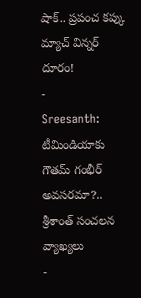షాక్.. ప్రపంచ కప్కు మ్యాచ్ విన్నర్ దూరం!
-
Sreesanth: టీమిండియాకు గౌతమ్ గంభీర్ అవసరమా?.. శ్రీశాంత్ సంచలన వ్యాఖ్యలు
-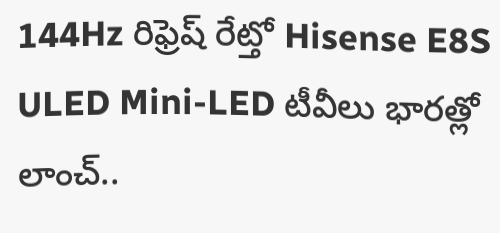144Hz రిఫ్రెష్ రేట్తో Hisense E8S ULED Mini-LED టీవీలు భారత్లో లాంచ్..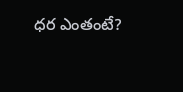ధర ఎంతంటే?